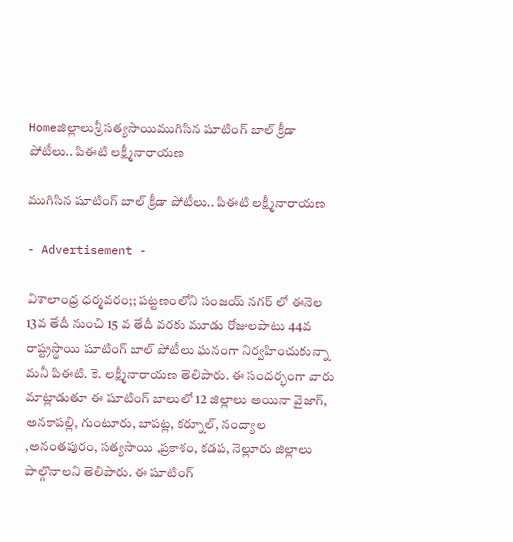Homeజిల్లాలుశ్రీ సత్యసాయిముగిసిన షూటింగ్ బాల్ క్రీడా పోటీలు.. పిఈటి లక్ష్మీనారాయణ

ముగిసిన షూటింగ్ బాల్ క్రీడా పోటీలు.. పిఈటి లక్ష్మీనారాయణ

- Advertisement -

విశాలాంధ్ర ధర్మవరం;; పట్టణంలోని సంజయ్ నగర్ లో ఈనెల 13వ తేదీ నుంచి 15 వ తేదీ వరకు మూడు రోజులపాటు 44వ రాష్ట్రస్థాయి షూటింగ్ బాల్ పోటీలు ఘనంగా నిర్వహించుకున్నా మనీ పిఈటి. కె. లక్ష్మీనారాయణ తెలిపారు. ఈ సందర్భంగా వారు మాట్లాడుతూ ఈ షూటింగ్ బాలులో 12 జిల్లాలు అయినా వైజాగ్, అనకాపల్లి, గుంటూరు, బాపట్ల, కర్నూల్, నంద్యాల ,అనంతపురం, సత్యసాయి ,ప్రకాశం, కడప, నెల్లూరు జిల్లాలు పాల్గొనాలని తెలిపారు. ఈ షూటింగ్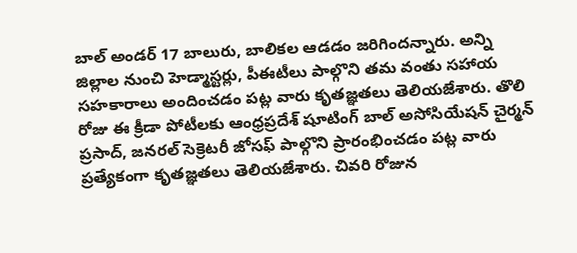బాల్ అండర్ 17 బాలురు, బాలికల ఆడడం జరిగిందన్నారు. అన్ని జిల్లాల నుంచి హెడ్మాస్టర్లు, పీఈటీలు పాల్గొని తమ వంతు సహాయ సహకారాలు అందించడం పట్ల వారు కృతజ్ఞతలు తెలియజేశారు. తొలి రోజు ఈ క్రీడా పోటీలకు ఆంధ్రప్రదేశ్ షూటింగ్ బాల్ అసోసియేషన్ చైర్మన్ ప్రసాద్, జనరల్ సెక్రెటరీ జోసఫ్ పాల్గొని ప్రారంభించడం పట్ల వారు ప్రత్యేకంగా కృతజ్ఞతలు తెలియజేశారు. చివరి రోజున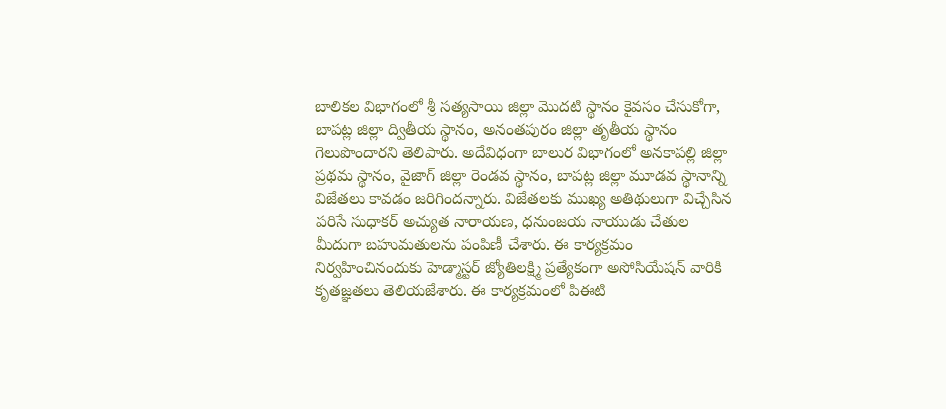బాలికల విభాగంలో శ్రీ సత్యసాయి జిల్లా మొదటి స్థానం కైవసం చేసుకోగా, బాపట్ల జిల్లా ద్వితీయ స్థానం, అనంతపురం జిల్లా తృతీయ స్థానం గెలుపొందారని తెలిపారు. అదేవిధంగా బాలుర విభాగంలో అనకాపల్లి జిల్లా ప్రథమ స్థానం, వైజాగ్ జిల్లా రెండవ స్థానం, బాపట్ల జిల్లా మూడవ స్థానాన్ని విజేతలు కావడం జరిగిందన్నారు. విజేతలకు ముఖ్య అతిథులుగా విచ్చేసిన పరిసే సుధాకర్ అచ్యుత నారాయణ, ధనుంజయ నాయుడు చేతుల మీదుగా బహుమతులను పంపిణీ చేశారు. ఈ కార్యక్రమం నిర్వహించినందుకు హెడ్మాస్టర్ జ్యోతిలక్ష్మి ప్రత్యేకంగా అసోసియేషన్ వారికి కృతజ్ఞతలు తెలియజేశారు. ఈ కార్యక్రమంలో పిఈటి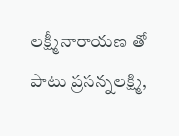లక్ష్మీనారాయణ తో పాటు ప్రసన్నలక్ష్మి,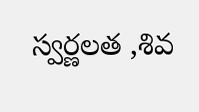స్వర్ణలత ,శివ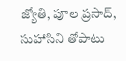జ్యోతి, పూల ప్రసాద్, సుహాసిని తోపాటు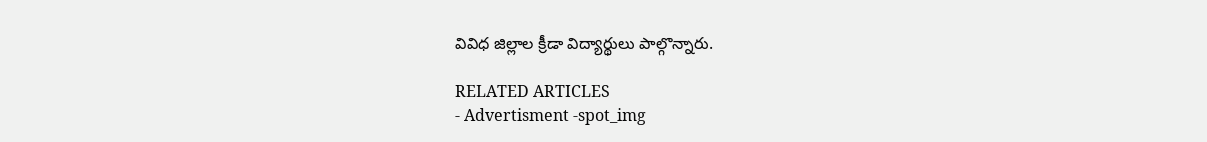వివిధ జిల్లాల క్రీడా విద్యార్థులు పాల్గొన్నారు.

RELATED ARTICLES
- Advertisment -spot_img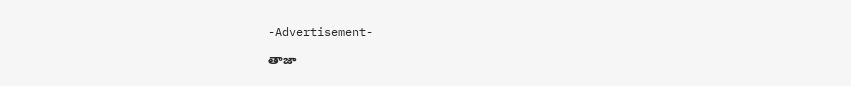-Advertisement-

తాజా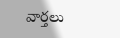వార్తలు